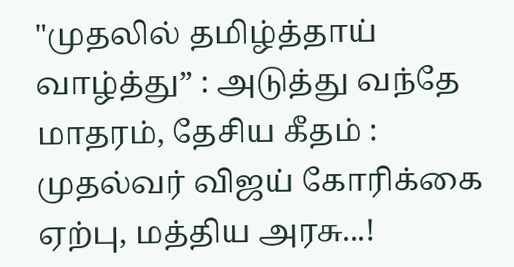"முதலில் தமிழ்த்தாய் வாழ்த்து” : அடுத்து வந்தே மாதரம், தேசிய கீதம் : முதல்வர் விஜய் கோரிக்கை ஏற்பு, மத்திய அரசு...!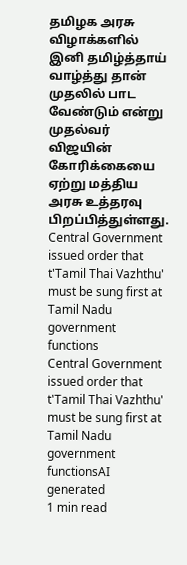தமிழக அரசு விழாக்களில் இனி தமிழ்த்தாய் வாழ்த்து தான் முதலில் பாட வேண்டும் என்று முதல்வர் விஜயின் கோரிக்கையை ஏற்று மத்திய அரசு உத்தரவு பிறப்பித்துள்ளது.
Central Government issued order that t'Tamil Thai Vazhthu' must be sung first at Tamil Nadu government functions
Central Government issued order that t'Tamil Thai Vazhthu' must be sung first at Tamil Nadu government functionsAI generated
1 min read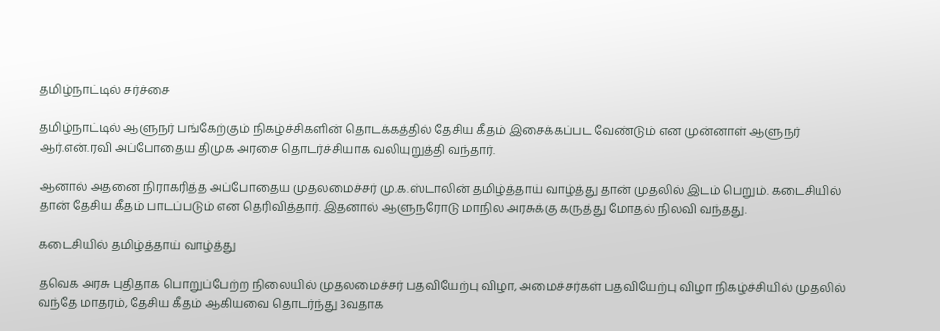தமிழ்நாட்டில் சர்ச்சை

தமிழ்நாட்டில் ஆளுநர் பங்கேற்கும் நிகழ்ச்சிகளின் தொடக்கத்தில் தேசிய கீதம் இசைக்கப்பட வேண்டும் என முன்னாள் ஆளுநர் ஆர்.என்.ரவி அப்போதைய திமுக அரசை தொடர்ச்சியாக வலியுறுத்தி வந்தார்.

ஆனால் அதனை நிராகரித்த அப்போதைய முதலமைச்சர் மு.க.ஸ்டாலின் தமிழ்த்தாய் வாழ்த்து தான் முதலில் இடம் பெறும். கடைசியில் தான் தேசிய கீதம் பாடப்படும் என தெரிவித்தார். இதனால் ஆளுநரோடு மாநில அரசுக்கு கருத்து மோதல் நிலவி வந்தது.

கடைசியில் தமிழ்த்தாய் வாழ்த்து

தவெக அரசு புதிதாக பொறுப்பேற்ற நிலையில் முதலமைச்சர் பதவியேற்பு விழா, அமைச்சர்கள் பதவியேற்பு விழா நிகழ்ச்சியில் முதலில் வந்தே மாதரம், தேசிய கீதம் ஆகியவை தொடர்ந்து 3வதாக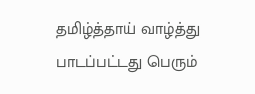தமிழ்த்தாய் வாழ்த்து பாடப்பட்டது பெரும்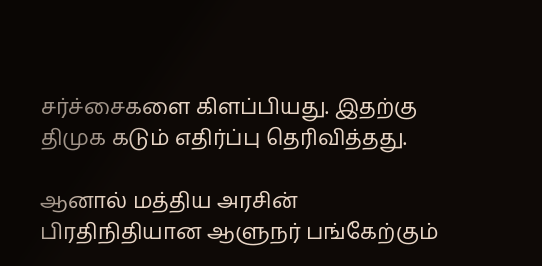சர்ச்சைகளை கிளப்பியது. இதற்கு திமுக கடும் எதிர்ப்பு தெரிவித்தது.

ஆனால் மத்திய அரசின் பிரதிநிதியான ஆளுநர் பங்கேற்கும்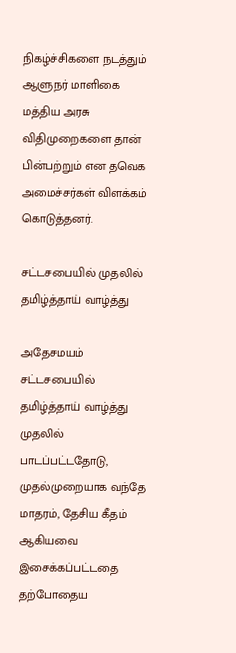நிகழ்ச்சிகளை நடத்தும் ஆளுநர் மாளிகை மத்திய அரசு விதிமுறைகளை தான் பின்பற்றும் என தவெக அமைச்சர்கள் விளக்கம் கொடுத்தனர்.

சட்டசபையில் முதலில் தமிழ்த்தாய் வாழ்த்து

அதேசமயம் சட்டசபையில் தமிழ்த்தாய் வாழ்த்து முதலில் பாடப்பட்டதோடு, முதல்முறையாக வந்தே மாதரம், தேசிய கீதம் ஆகியவை இசைக்கப்பட்டதை தற்போதைய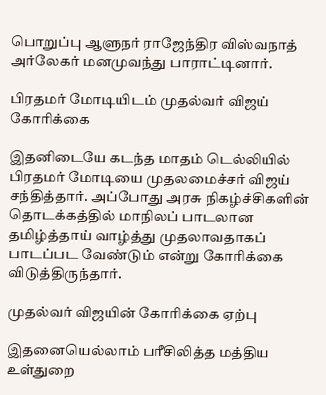பொறுப்பு ஆளுநர் ராஜேந்திர விஸ்வநாத் அர்லேகர் மனமுவந்து பாராட்டினார்.

பிரதமர் மோடியிடம் முதல்வர் விஜய் கோரிக்கை

இதனிடையே கடந்த மாதம் டெல்லியில் பிரதமர் மோடியை முதலமைச்சர் விஜய் சந்தித்தார். அப்போது அரசு நிகழ்ச்சிகளின் தொடக்கத்தில் மாநிலப் பாடலான தமிழ்த்தாய் வாழ்த்து முதலாவதாகப் பாடப்பட வேண்டும் என்று கோரிக்கை விடுத்திருந்தார்.

முதல்வர் விஜயின் கோரிக்கை ஏற்பு

இதனையெல்லாம் பரீசிலித்த மத்திய உள்துறை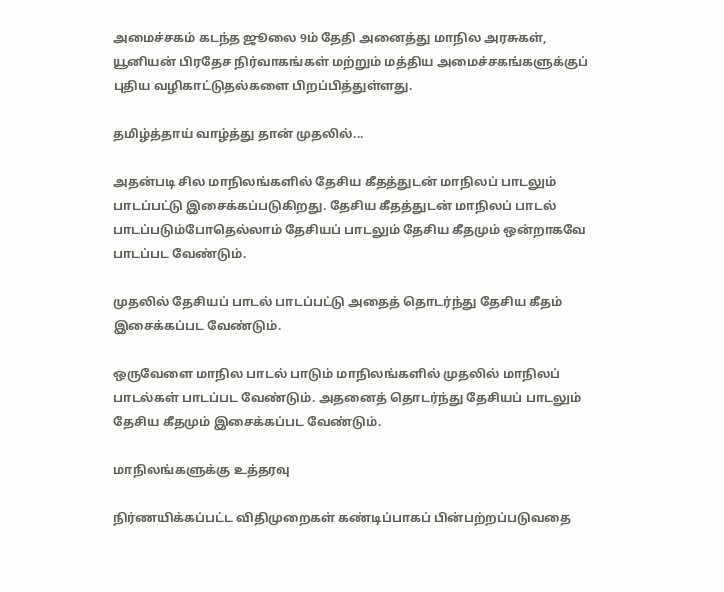அமைச்சகம் கடந்த ஜூலை 9ம் தேதி அனைத்து மாநில அரசுகள், யூனியன் பிரதேச நிர்வாகங்கள் மற்றும் மத்திய அமைச்சகங்களுக்குப் புதிய வழிகாட்டுதல்களை பிறப்பித்துள்ளது.

தமிழ்த்தாய் வாழ்த்து தான் முதலில்...

அதன்படி சில மாநிலங்களில் தேசிய கீதத்துடன் மாநிலப் பாடலும் பாடப்பட்டு இசைக்கப்படுகிறது. தேசிய கீதத்துடன் மாநிலப் பாடல் பாடப்படும்போதெல்லாம் தேசியப் பாடலும் தேசிய கீதமும் ஒன்றாகவே பாடப்பட வேண்டும்.

முதலில் தேசியப் பாடல் பாடப்பட்டு அதைத் தொடர்ந்து தேசிய கீதம் இசைக்கப்பட வேண்டும்.

ஒருவேளை மாநில பாடல் பாடும் மாநிலங்களில் முதலில் மாநிலப் பாடல்கள் பாடப்பட வேண்டும். அதனைத் தொடர்ந்து தேசியப் பாடலும் தேசிய கீதமும் இசைக்கப்பட வேண்டும்.

மாநிலங்களுக்கு உத்தரவு

நிர்ணயிக்கப்பட்ட விதிமுறைகள் கண்டிப்பாகப் பின்பற்றப்படுவதை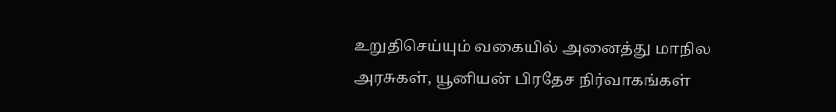உறுதிசெய்யும் வகையில் அனைத்து மாநில அரசுகள், யூனியன் பிரதேச நிர்வாகங்கள்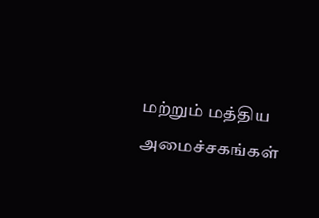மற்றும் மத்திய அமைச்சகங்கள்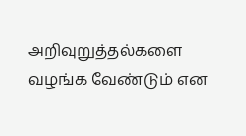அறிவுறுத்தல்களை வழங்க வேண்டும் என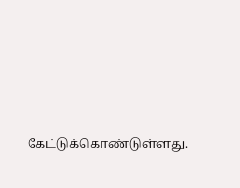கேட்டுக்கொண்டுள்ளது.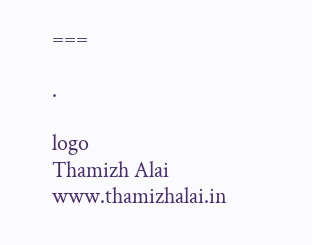===

.

logo
Thamizh Alai
www.thamizhalai.in